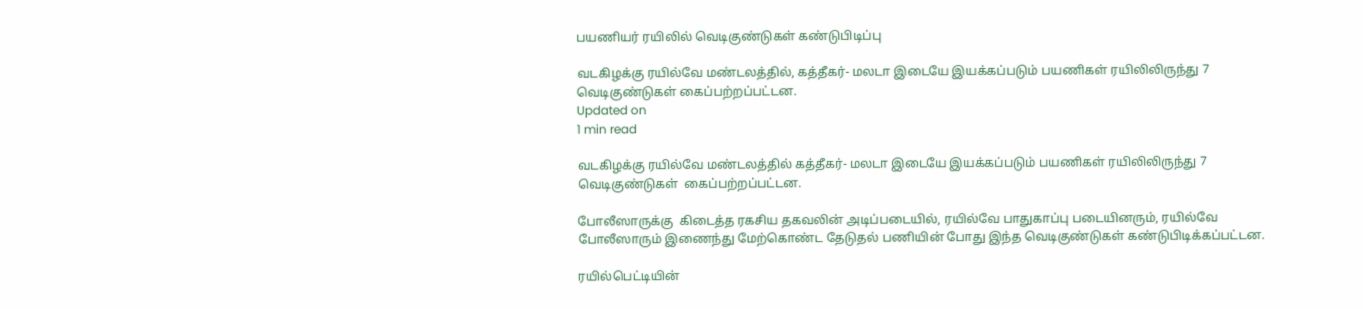பயணியர் ரயிலில் வெடிகுண்டுகள் கண்டுபிடிப்பு

வடகிழக்கு ரயில்வே மண்டலத்தில், கத்தீகர்- மலடா இடையே இயக்கப்படும் பயணிகள் ரயிலிலிருந்து 7 வெடிகுண்டுகள் கைப்பற்றப்பட்டன.
Updated on
1 min read

வடகிழக்கு ரயில்வே மண்டலத்தில் கத்தீகர்- மலடா இடையே இயக்கப்படும் பயணிகள் ரயிலிலிருந்து 7 வெடிகுண்டுகள்  கைப்பற்றப்பட்டன.

போலீஸாருக்கு  கிடைத்த ரகசிய தகவலின் அடிப்படையில், ரயில்வே பாதுகாப்பு படையினரும், ரயில்வே போலீஸாரும் இணைந்து மேற்கொண்ட தேடுதல் பணியின் போது இந்த வெடிகுண்டுகள் கண்டுபிடிக்கப்பட்டன.

ரயில்பெட்டியின்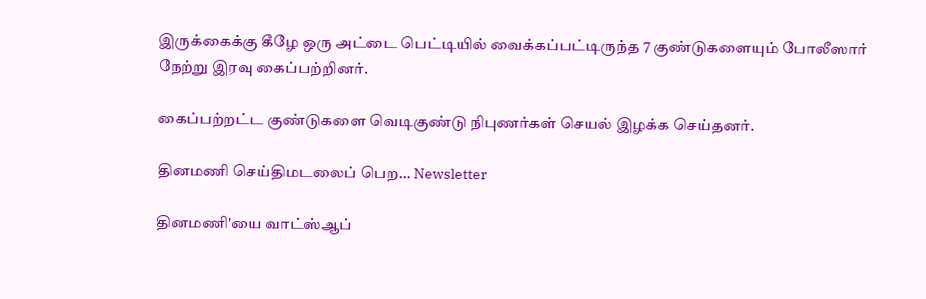இருக்கைக்கு கீழே ஒரு அட்டை பெட்டியில் வைக்கப்பட்டிருந்த 7 குண்டுகளையும் போலீஸார் நேற்று இரவு கைப்பற்றினர்.

கைப்பற்றட்ட குண்டுகளை வெடிகுண்டு நிபுணர்கள் செயல் இழக்க செய்தனர்.

தினமணி செய்திமடலைப் பெற... Newsletter

தினமணி'யை வாட்ஸ்ஆப்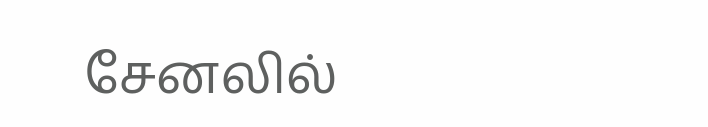சேனலில்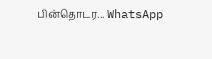பின்தொடர... WhatsApp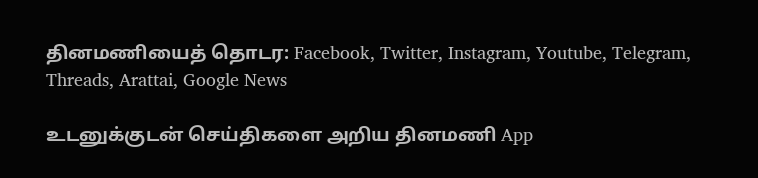தினமணியைத் தொடர: Facebook, Twitter, Instagram, Youtube, Telegram, Threads, Arattai, Google News

உடனுக்குடன் செய்திகளை அறிய தினமணி App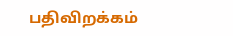பதிவிறக்கம்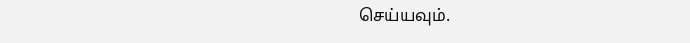செய்யவும்.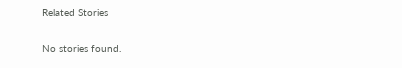Related Stories

No stories found.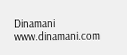Dinamani
www.dinamani.com